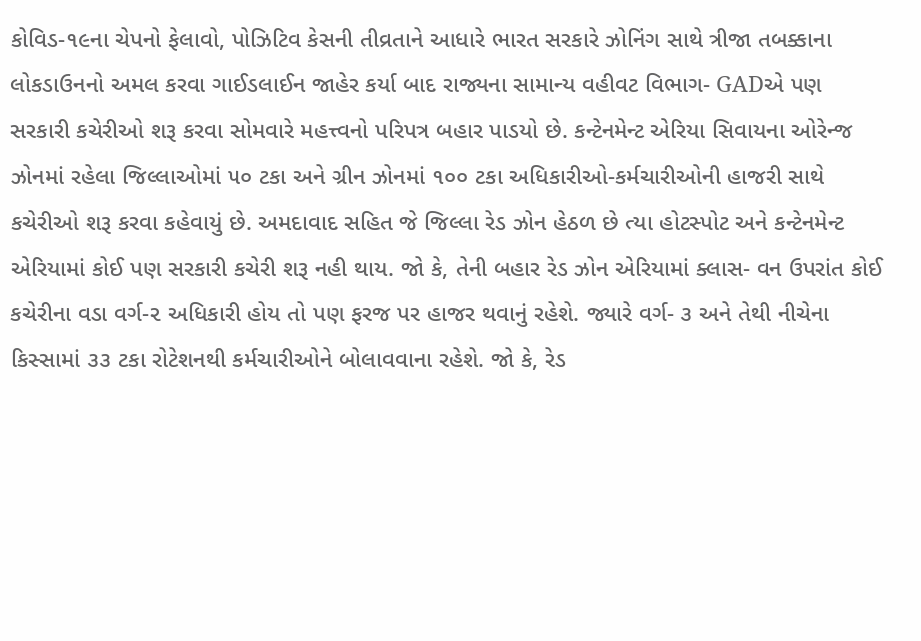કોવિડ-૧૯ના ચેપનો ફેલાવો, પોઝિટિવ કેસની તીવ્રતાને આધારે ભારત સરકારે ઝોનિંગ સાથે ત્રીજા તબક્કાના લોકડાઉનનો અમલ કરવા ગાઈડલાઈન જાહેર કર્યા બાદ રાજ્યના સામાન્ય વહીવટ વિભાગ- GADએ પણ સરકારી કચેરીઓ શરૂ કરવા સોમવારે મહત્ત્વનો પરિપત્ર બહાર પાડયો છે. કન્ટેનમેન્ટ એરિયા સિવાયના ઓરેન્જ ઝોનમાં રહેલા જિલ્લાઓમાં ૫૦ ટકા અને ગ્રીન ઝોનમાં ૧૦૦ ટકા અધિકારીઓ-કર્મચારીઓની હાજરી સાથે કચેરીઓ શરૂ કરવા કહેવાયું છે. અમદાવાદ સહિત જે જિલ્લા રેડ ઝોન હેઠળ છે ત્યા હોટસ્પોટ અને કન્ટેનમેન્ટ એરિયામાં કોઈ પણ સરકારી કચેરી શરૂ નહી થાય. જો કે, તેની બહાર રેડ ઝોન એરિયામાં ક્લાસ- વન ઉપરાંત કોઈ કચેરીના વડા વર્ગ-૨ અધિકારી હોય તો પણ ફરજ પર હાજર થવાનું રહેશે. જ્યારે વર્ગ- ૩ અને તેથી નીચેના કિસ્સામાં ૩૩ ટકા રોટેશનથી કર્મચારીઓને બોલાવવાના રહેશે. જો કે, રેડ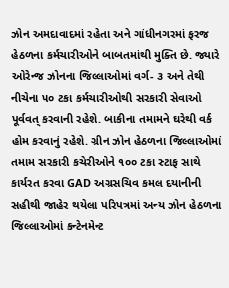ઝોન અમદાવાદમાં રહેતા અને ગાંધીનગરમાં ફરજ હેઠળના કર્મચારીઓને બાબતમાંથી મુક્તિ છે. જ્યારે ઓરેન્જ ઝોનના જિલ્લાઓમાં વર્ગ- ૩ અને તેથી નીચેના ૫૦ ટકા કર્મચારીઓથી સરકારી સેવાઓ પૂર્વવત્ કરવાની રહેશે. બાકીના તમામને ઘરેથી વર્ક હોમ કરવાનું રહેશે. ગ્રીન ઝોન હેઠળના જિલ્લાઓમાં તમામ સરકારી કચેરીઓને ૧૦૦ ટકા સ્ટાફ સાથે કાર્યરત કરવા GAD અગ્રસચિવ કમલ દયાનીની સહીથી જાહેર થયેલા પરિપત્રમાં અન્ય ઝોન હેઠળના જિલ્લાઓમાં કન્ટેનમેન્ટ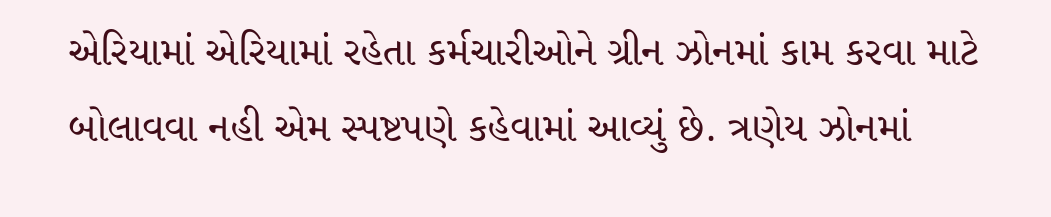એરિયામાં એરિયામાં રહેતા કર્મચારીઓને ગ્રીન ઝોનમાં કામ કરવા માટે બોલાવવા નહી એમ સ્પષ્ટપણે કહેવામાં આવ્યું છે. ત્રણેય ઝોનમાં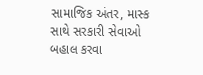સામાજિક અંતર, માસ્ક સાથે સરકારી સેવાઓ બહાલ કરવા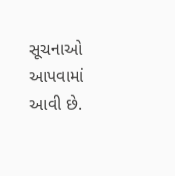સૂચનાઓ આપવામાં આવી છે.